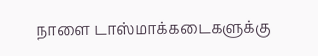நாளை டாஸ்மாக்கடைகளுக்கு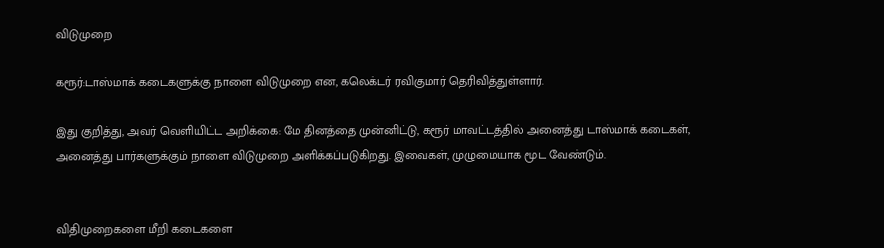விடுமுறை

கரூர்:டாஸ்மாக் கடைகளுக்கு நாளை விடுமுறை என, கலெக்டர் ரவிகுமார் தெரிவித்துள்ளார்.

இது குறித்து, அவர் வெளியிட்ட அறிக்கை: மே தினத்தை முன்னிட்டு, கரூர் மாவட்டத்தில் அனைத்து டாஸ்மாக் கடைகள், அனைத்து பார்களுக்கும் நாளை விடுமுறை அளிக்கப்படுகிறது. இவைகள், முழுமையாக மூட வேண்டும்.


விதிமுறைகளை மீறி கடைகளை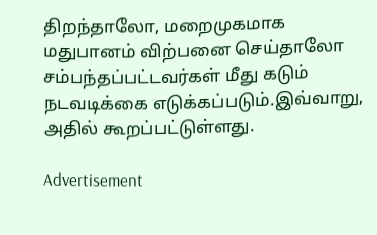திறந்தாலோ, மறைமுகமாக மதுபானம் விற்பனை செய்தாலோ சம்பந்தப்பட்டவர்கள் மீது கடும் நடவடிக்கை எடுக்கப்படும்.இவ்வாறு, அதில் கூறப்பட்டுள்ளது.

Advertisement